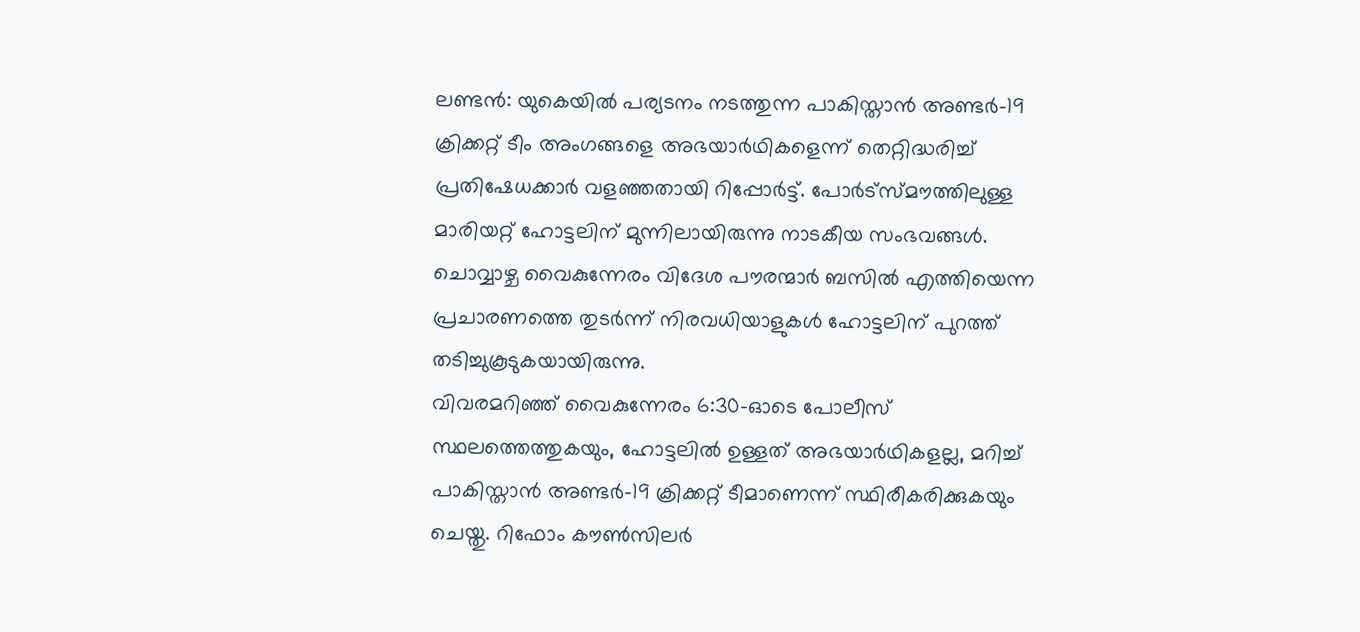ലണ്ടൻ: യുകെയിൽ പര്യടനം നടത്തുന്ന പാകിസ്താൻ അണ്ടർ-19 ക്രിക്കറ്റ് ടീം അംഗങ്ങളെ അഭയാർഥികളെന്ന് തെറ്റിദ്ധരിച്ച് പ്രതിഷേധക്കാർ വളഞ്ഞതായി റിപ്പോർട്ട്. പോർട്സ്മൗത്തിലുള്ള മാരിയറ്റ് ഹോട്ടലിന് മുന്നിലായിരുന്നു നാടകീയ സംഭവങ്ങൾ. ചൊവ്വാഴ്ച വൈകുന്നേരം വിദേശ പൗരന്മാർ ബസിൽ എത്തിയെന്ന പ്രചാരണത്തെ തുടർന്ന് നിരവധിയാളുകൾ ഹോട്ടലിന് പുറത്ത് തടിച്ചുകൂടുകയായിരുന്നു.
വിവരമറിഞ്ഞ് വൈകുന്നേരം 6:30-ഓടെ പോലീസ് സ്ഥലത്തെത്തുകയും, ഹോട്ടലിൽ ഉള്ളത് അഭയാർഥികളല്ല, മറിച്ച് പാകിസ്താൻ അണ്ടർ-19 ക്രിക്കറ്റ് ടീമാണെന്ന് സ്ഥിരീകരിക്കുകയും ചെയ്തു. റിഫോം കൗൺസിലർ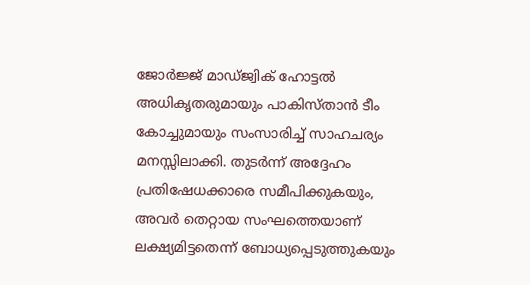ജോർജ്ജ് മാഡ്ജ്വിക് ഹോട്ടൽ അധികൃതരുമായും പാകിസ്താൻ ടീം കോച്ചുമായും സംസാരിച്ച് സാഹചര്യം മനസ്സിലാക്കി. തുടർന്ന് അദ്ദേഹം പ്രതിഷേധക്കാരെ സമീപിക്കുകയും, അവർ തെറ്റായ സംഘത്തെയാണ് ലക്ഷ്യമിട്ടതെന്ന് ബോധ്യപ്പെടുത്തുകയും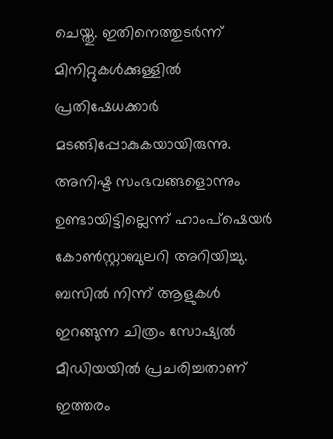ചെയ്തു. ഇതിനെത്തുടർന്ന് മിനിറ്റുകൾക്കുള്ളിൽ പ്രതിഷേധക്കാർ മടങ്ങിപ്പോകുകയായിരുന്നു. അനിഷ്ട സംഭവങ്ങളൊന്നും ഉണ്ടായിട്ടില്ലെന്ന് ഹാംപ്ഷെയർ കോൺസ്റ്റാബുലറി അറിയിച്ചു.
ബസിൽ നിന്ന് ആളുകൾ ഇറങ്ങുന്ന ചിത്രം സോഷ്യൽ മീഡിയയിൽ പ്രചരിച്ചതാണ് ഇത്തരം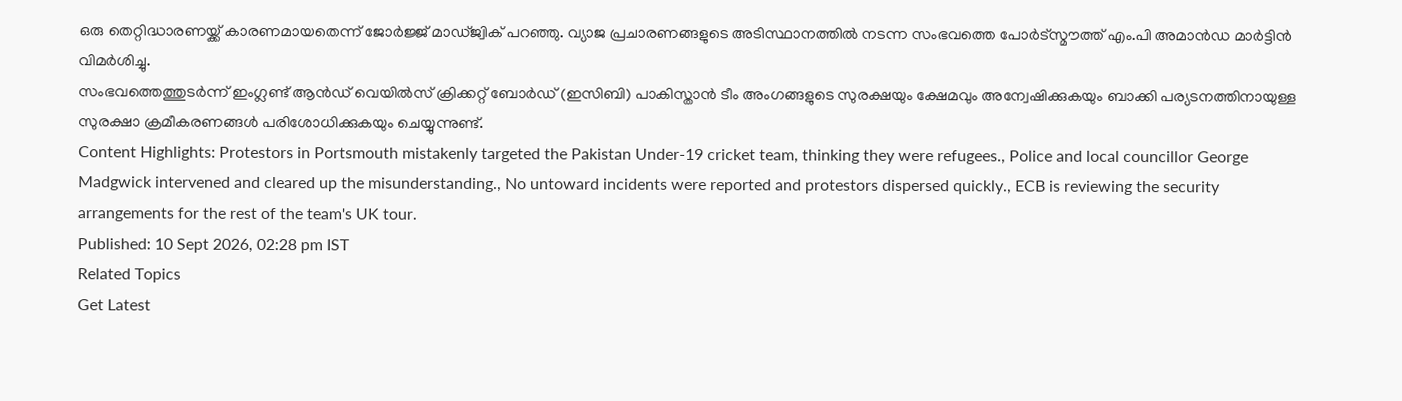ഒരു തെറ്റിദ്ധാരണയ്ക്ക് കാരണമായതെന്ന് ജോർജ്ജ് മാഡ്ജ്വിക് പറഞ്ഞു. വ്യാജ പ്രചാരണങ്ങളുടെ അടിസ്ഥാനത്തിൽ നടന്ന സംഭവത്തെ പോർട്സ്മൗത്ത് എം.പി അമാൻഡ മാർട്ടിൻ വിമർശിച്ചു.
സംഭവത്തെത്തുടർന്ന് ഇംഗ്ലണ്ട് ആൻഡ് വെയിൽസ് ക്രിക്കറ്റ് ബോർഡ് (ഇസിബി) പാകിസ്താൻ ടീം അംഗങ്ങളുടെ സുരക്ഷയും ക്ഷേമവും അന്വേഷിക്കുകയും ബാക്കി പര്യടനത്തിനായുള്ള സുരക്ഷാ ക്രമീകരണങ്ങൾ പരിശോധിക്കുകയും ചെയ്യുന്നുണ്ട്.
Content Highlights: Protestors in Portsmouth mistakenly targeted the Pakistan Under-19 cricket team, thinking they were refugees., Police and local councillor George Madgwick intervened and cleared up the misunderstanding., No untoward incidents were reported and protestors dispersed quickly., ECB is reviewing the security arrangements for the rest of the team's UK tour.
Published: 10 Sept 2026, 02:28 pm IST
Related Topics
Get Latest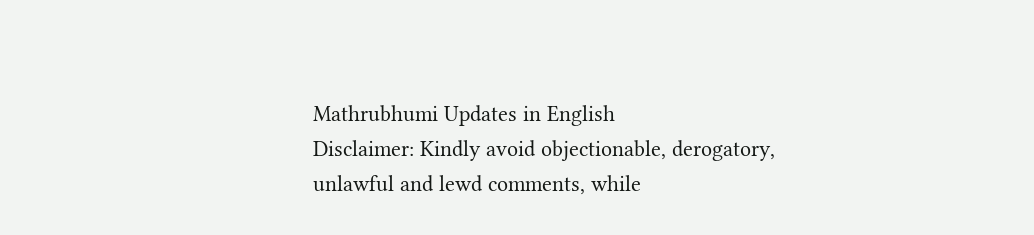Mathrubhumi Updates in English
Disclaimer: Kindly avoid objectionable, derogatory, unlawful and lewd comments, while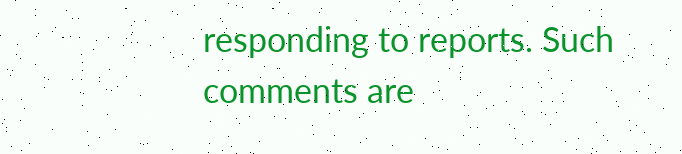responding to reports. Such comments are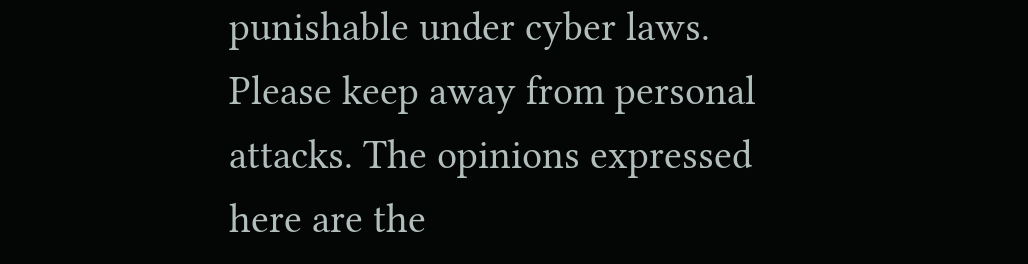punishable under cyber laws. Please keep away from personal attacks. The opinions expressed here are the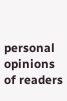personal opinions of readers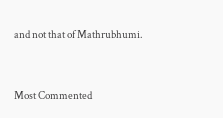and not that of Mathrubhumi.



Most Commented